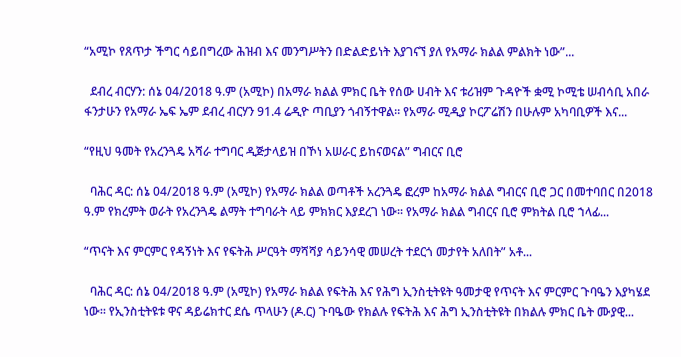“አሚኮ የጸጥታ ችግር ሳይበግረው ሕዝብ እና መንግሥትን በድልድይነት እያገናኘ ያለ የአማራ ክልል ምልክት ነው”...

  ደብረ ብርሃን: ሰኔ 04/2018 ዓ.ም (አሚኮ) በአማራ ክልል ምክር ቤት የሰው ሀብት እና ቱሪዝም ጉዳዮች ቋሚ ኮሚቴ ሠብሳቢ አበራ ፋንታሁን የአማራ ኤፍ ኤም ደብረ ብርሃን 91.4 ሬዲዮ ጣቢያን ጎብኝተዋል። የአማራ ሚዲያ ኮርፖሬሽን በሁሉም አካባቢዎች እና...

“የዚህ ዓመት የአረንጓዴ አሻራ ተግባር ዲጅታላይዝ በኾነ አሠራር ይከናወናል” ግብርና ቢሮ

  ባሕር ዳር: ሰኔ 04/2018 ዓ.ም (አሚኮ) የአማራ ክልል ወጣቶች አረንጓዴ ፎረም ከአማራ ክልል ግብርና ቢሮ ጋር በመተባበር በ2018 ዓ.ም የክረምት ወራት የአረንጓዴ ልማት ተግባራት ላይ ምክክር እያደረገ ነው፡፡ የአማራ ክልል ግብርና ቢሮ ምክትል ቢሮ ኀላፊ...

“ጥናት እና ምርምር የዳኝነት እና የፍትሕ ሥርዓት ማሻሻያ ሳይንሳዊ መሠረት ተደርጎ መታየት አለበት” አቶ...

  ባሕር ዳር: ሰኔ 04/2018 ዓ.ም (አሚኮ) የአማራ ክልል የፍትሕ እና የሕግ ኢንስቲትዩት ዓመታዊ የጥናት እና ምርምር ጉባዔን እያካሄደ ነው። የኢንስቲትዩቱ ዋና ዳይሬክተር ደሴ ጥላሁን (ዶ.ር) ጉባዔው የክልሉ የፍትሕ እና ሕግ ኢንስቲትዩት በክልሉ ምክር ቤት ሙያዊ...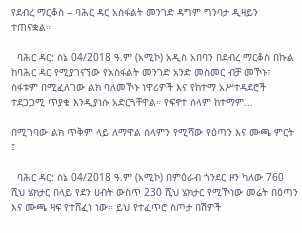የደብረ ማርቆስ – ባሕር ዳር አስፋልት መንገድ ዳግም ግንባታ ዲዛይን ተጠናቋል።

  ባሕር ዳር: ሰኔ 04/2018 ዓ.ም (አሚኮ) አዲስ አበባን በደብረ ማርቆስ በኩል ከባሕር ዳር የሚያገናኘው የአስፋልት መንገድ አንድ መስመር ብቻ መኾኑ፣ ስፋቱም በሚፈለገው ልክ ባለመኾኑ ነዋሪዎች እና የከተማ አሥተዳደሮች ተደጋጋሚ ጥያቄ እንዲያነሱ አድርጓቸዋል። የፍኖተ ሰላም ከተማም...

በሚገባው ልክ ጥቅም ላይ ለማዋል ሰላምን የሚሻው የዕጣን እና ሙጫ ምርት ፤

  ባሕር ዳር: ሰኔ 04/2018 ዓ.ም (አሚኮ) በምዕራብ ጎንደር ዞን ካለው 760 ሺህ ሄክታር በላይ የደን ሀብት ውስጥ 230 ሺህ ሄክታር የሚኾነው መሬት በዕጣን እና ሙጫ ዛፍ የተሸፈነ ነው። ይህ የተፈጥሮ ስጦታ በሽዎች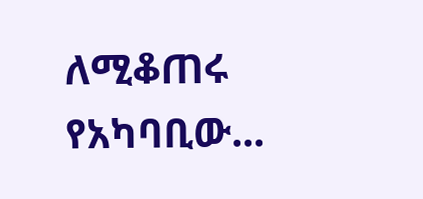ለሚቆጠሩ የአካባቢው...